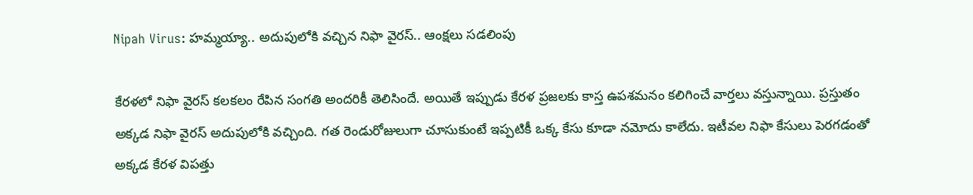Nipah Virus: హమ్మయ్యా.. అదుపులోకి వచ్చిన నిఫా వైరస్.. ఆంక్షలు సడలింపు

కేరళలో నిఫా వైరస్ కలకలం రేపిన సంగతి అందరికీ తెలిసిందే. అయితే ఇప్పుడు కేరళ ప్రజలకు కాస్త ఉపశమనం కలిగించే వార్తలు వస్తున్నాయి. ప్రస్తుతం అక్కడ నిఫా వైరస్ అదుపులోకి వచ్చింది. గత రెండురోజులుగా చూసుకుంటే ఇప్పటికీ ఒక్క కేసు కూడా నమోదు కాలేదు. ఇటీవల నిఫా కేసులు పెరగడంతో అక్కడ కేరళ విపత్తు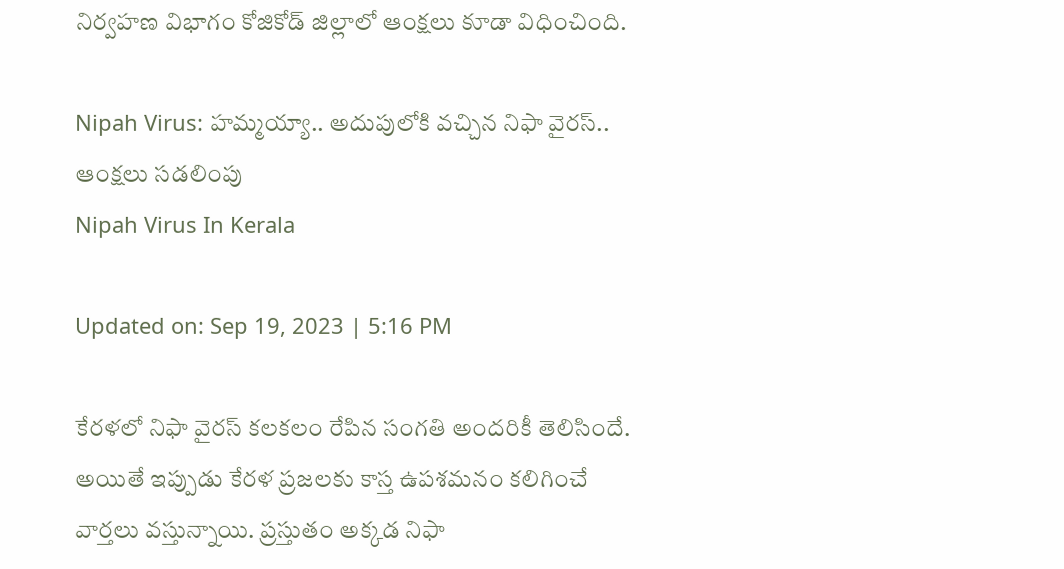నిర్వహణ విభాగం కోజికోడ్‌ జిల్లాలో ఆంక్షలు కూడా విధించింది.

Nipah Virus: హమ్మయ్యా.. అదుపులోకి వచ్చిన నిఫా వైరస్.. ఆంక్షలు సడలింపు
Nipah Virus In Kerala

Updated on: Sep 19, 2023 | 5:16 PM

కేరళలో నిఫా వైరస్ కలకలం రేపిన సంగతి అందరికీ తెలిసిందే. అయితే ఇప్పుడు కేరళ ప్రజలకు కాస్త ఉపశమనం కలిగించే వార్తలు వస్తున్నాయి. ప్రస్తుతం అక్కడ నిఫా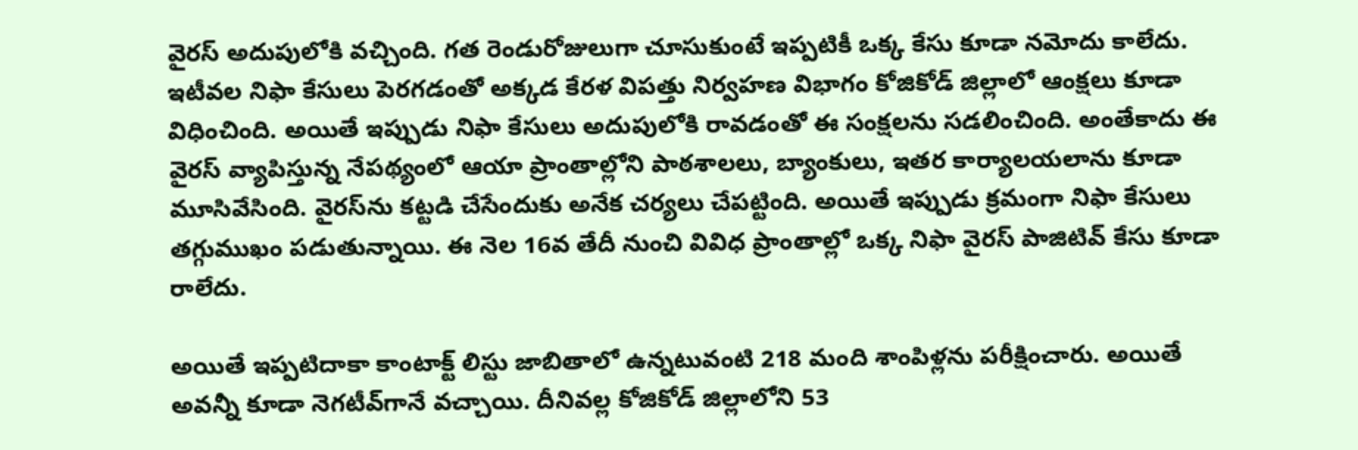వైరస్ అదుపులోకి వచ్చింది. గత రెండురోజులుగా చూసుకుంటే ఇప్పటికీ ఒక్క కేసు కూడా నమోదు కాలేదు. ఇటీవల నిఫా కేసులు పెరగడంతో అక్కడ కేరళ విపత్తు నిర్వహణ విభాగం కోజికోడ్‌ జిల్లాలో ఆంక్షలు కూడా విధించింది. అయితే ఇప్పుడు నిఫా కేసులు అదుపులోకి రావడంతో ఈ సంక్షలను సడలించింది. అంతేకాదు ఈ వైరస్ వ్యాపిస్తున్న నేపథ్యంలో ఆయా ప్రాంతాల్లోని పాఠశాలలు, బ్యాంకులు, ఇతర కార్యాలయలాను కూడా మూసివేసింది. వైరస్‌ను కట్టడి చేసేందుకు అనేక చర్యలు చేపట్టింది. అయితే ఇప్పుడు క్రమంగా నిఫా కేసులు తగ్గుముఖం పడుతున్నాయి. ఈ నెల 16వ తేదీ నుంచి వివిధ ప్రాంతాల్లో ఒక్క నిఫా వైరస్ పాజిటివ్ కేసు కూడా రాలేదు.

అయితే ఇప్పటిదాకా కాంటాక్ట్ లిస్టు జాబితాలో ఉన్నటువంటి 218 మంది శాంపిళ్లను పరీక్షించారు. అయితే అవన్నీ కూడా నెగటీవ్‌గానే వచ్చాయి. దీనివల్ల కోజికోడ్ జిల్లాలోని 53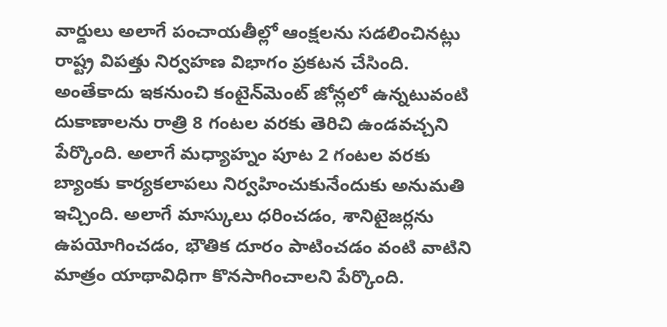వార్డులు అలాగే పంచాయతీల్లో ఆంక్షలను సడలించినట్లు రాష్ట్ర విపత్తు నిర్వహణ విభాగం ప్రకటన చేసింది. అంతేకాదు ఇకనుంచి కంటైన్‌మెంట్ జోన్లలో ఉన్నటువంటి దుకాణాలను రాత్రి 8 గంటల వరకు తెరిచి ఉండవచ్చని పేర్కొంది. అలాగే మధ్యాహ్నం పూట 2 గంటల వరకు బ్యాంకు కార్యకలాపలు నిర్వహించుకునేందుకు అనుమతి ఇచ్చింది. అలాగే మాస్కులు ధరించడం, శానిటైజర్లను ఉపయోగించడం, భౌతిక దూరం పాటించడం వంటి వాటిని మాత్రం యాథావిధిగా కొనసాగించాలని పేర్కొంది.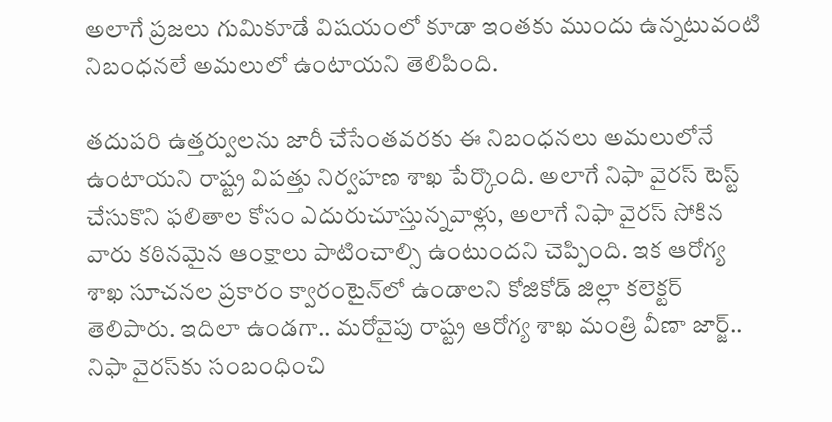అలాగే ప్రజలు గుమికూడే విషయంలో కూడా ఇంతకు ముందు ఉన్నటువంటి నిబంధనలే అమలులో ఉంటాయని తెలిపింది.

తదుపరి ఉత్తర్వులను జారీ చేసేంతవరకు ఈ నిబంధనలు అమలులోనే ఉంటాయని రాష్ట్ర విపత్తు నిర్వహణ శాఖ పేర్కొంది. అలాగే నిఫా వైరస్ టెస్ట్ చేసుకొని ఫలితాల కోసం ఎదురుచూస్తున్నవాళ్లు, అలాగే నిఫా వైరస్ సోకిన వారు కఠినమైన ఆంక్షాలు పాటించాల్సి ఉంటుందని చెప్పింది. ఇక ఆరోగ్య శాఖ సూచనల ప్రకారం క్వారంటైన్‌లో ఉండాలని కోజికోడ్ జిల్లా కలెక్టర్ తెలిపారు. ఇదిలా ఉండగా.. మరోవైపు రాష్ట్ర ఆరోగ్య శాఖ మంత్రి వీణా జార్జ్.. నిఫా వైరస్‌కు సంబంధించి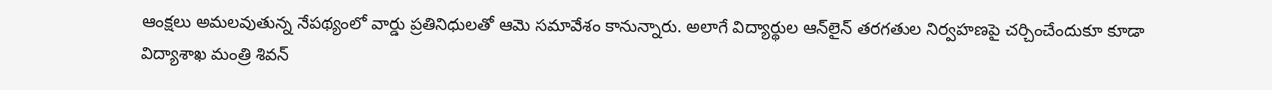ఆంక్షలు అమలవుతున్న నేపథ్యంలో వార్డు ప్రతినిధులతో ఆమె సమావేశం కానున్నారు. అలాగే విద్యార్థుల ఆన్‌లైన్ తరగతుల నిర్వహణపై చర్చించేందుకూ కూడా విద్యాశాఖ మంత్రి శివన్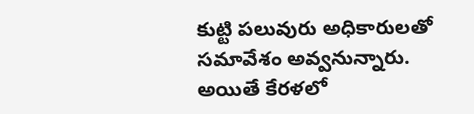కుట్టి పలువురు అధికారులతో సమావేశం అవ్వనున్నారు. అయితే కేరళలో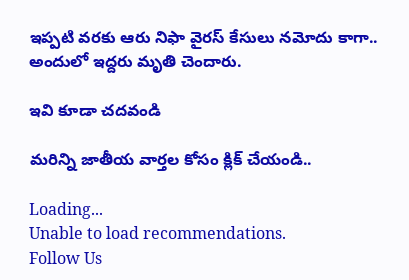ఇప్పటి వరకు ఆరు నిఫా వైరస్ కేసులు నమోదు కాగా.. అందులో ఇద్దరు మృతి చెందారు.

ఇవి కూడా చదవండి

మరిన్ని జాతీయ వార్తల కోసం క్లిక్ చేయండి..

Loading...
Unable to load recommendations.
Follow Us